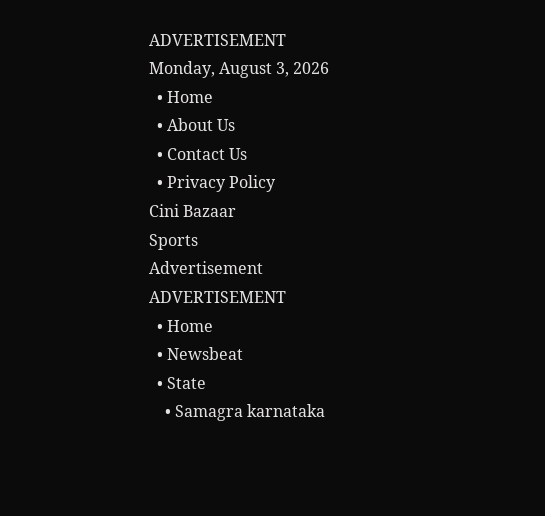ADVERTISEMENT
Monday, August 3, 2026
  • Home
  • About Us
  • Contact Us
  • Privacy Policy
Cini Bazaar
Sports
Advertisement
ADVERTISEMENT
  • Home
  • Newsbeat
  • State
    • Samagra karnataka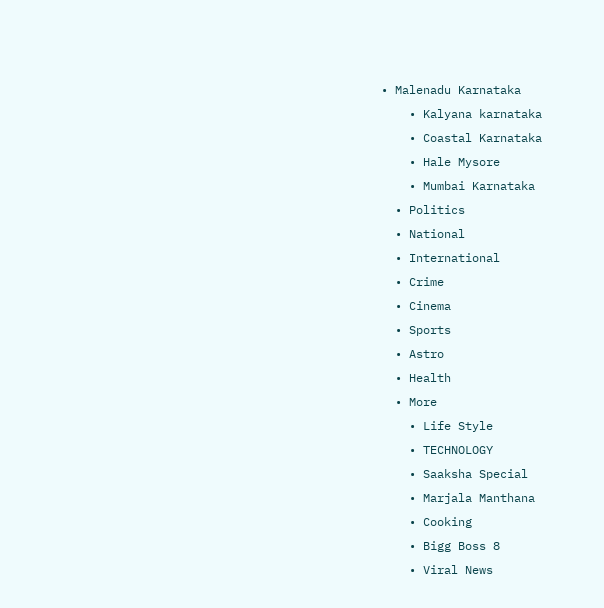• Malenadu Karnataka
    • Kalyana karnataka
    • Coastal Karnataka
    • Hale Mysore
    • Mumbai Karnataka
  • Politics
  • National
  • International
  • Crime
  • Cinema
  • Sports
  • Astro
  • Health
  • More
    • Life Style
    • TECHNOLOGY
    • Saaksha Special
    • Marjala Manthana
    • Cooking
    • Bigg Boss 8
    • Viral News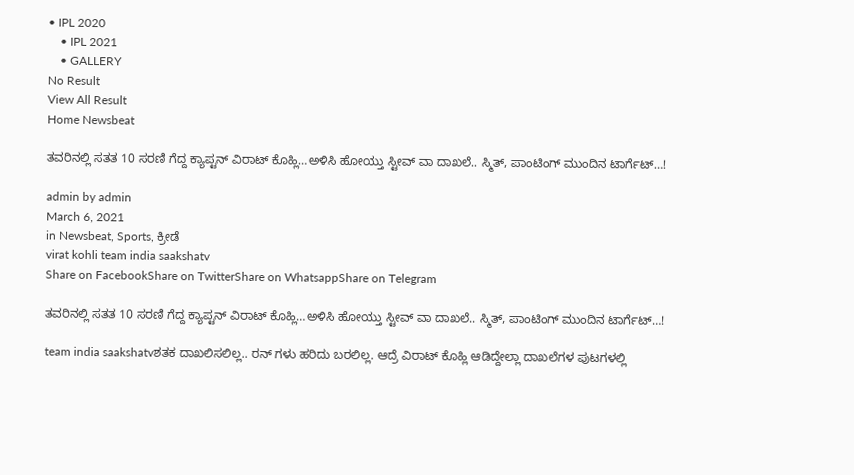• IPL 2020
    • IPL 2021
    • GALLERY
No Result
View All Result
Home Newsbeat

ತವರಿನಲ್ಲಿ ಸತತ 10 ಸರಣಿ ಗೆದ್ದ ಕ್ಯಾಪ್ಟನ್ ವಿರಾಟ್ ಕೊಹ್ಲಿ…ಅಳಿಸಿ ಹೋಯ್ತು ಸ್ಟೀವ್ ವಾ ದಾಖಲೆ.. ಸ್ಮಿತ್, ಪಾಂಟಿಂಗ್ ಮುಂದಿನ ಟಾರ್ಗೆಟ್…!

admin by admin
March 6, 2021
in Newsbeat, Sports, ಕ್ರೀಡೆ
virat kohli team india saakshatv
Share on FacebookShare on TwitterShare on WhatsappShare on Telegram

ತವರಿನಲ್ಲಿ ಸತತ 10 ಸರಣಿ ಗೆದ್ದ ಕ್ಯಾಪ್ಟನ್ ವಿರಾಟ್ ಕೊಹ್ಲಿ…ಅಳಿಸಿ ಹೋಯ್ತು ಸ್ಟೀವ್ ವಾ ದಾಖಲೆ.. ಸ್ಮಿತ್, ಪಾಂಟಿಂಗ್ ಮುಂದಿನ ಟಾರ್ಗೆಟ್…!

team india saakshatvಶತಕ ದಾಖಲಿಸಲಿಲ್ಲ.. ರನ್ ಗಳು ಹರಿದು ಬರಲಿಲ್ಲ. ಆದ್ರೆ ವಿರಾಟ್ ಕೊಹ್ಲಿ ಆಡಿದ್ದೇಲ್ಲಾ ದಾಖಲೆಗಳ ಪುಟಗಳಲ್ಲಿ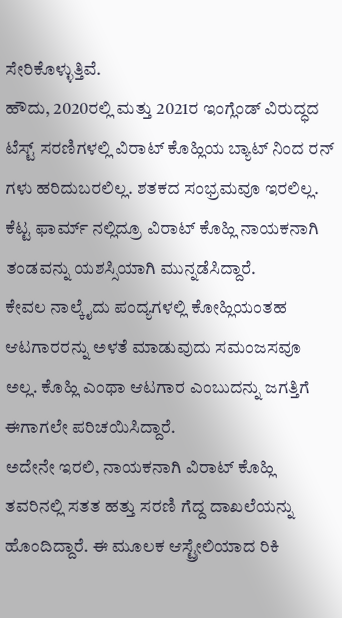ಸೇರಿಕೊಳ್ಳುತ್ತಿವೆ.
ಹೌದು, 2020ರಲ್ಲಿ ಮತ್ತು 2021ರ ಇಂಗ್ಲೆಂಡ್ ವಿರುದ್ಧದ ಟೆಸ್ಟ್ ಸರಣಿಗಳಲ್ಲಿ ವಿರಾಟ್ ಕೊಹ್ಲಿಯ ಬ್ಯಾಟ್ ನಿಂದ ರನ್ ಗಳು ಹರಿದುಬರಲಿಲ್ಲ. ಶತಕದ ಸಂಭ್ರಮವೂ ಇರಲಿಲ್ಲ. ಕೆಟ್ಟ ಫಾರ್ಮ್ ನಲ್ಲಿದ್ರೂ ವಿರಾಟ್ ಕೊಹ್ಲಿ ನಾಯಕನಾಗಿ ತಂಡವನ್ನು ಯಶಸ್ಸಿಯಾಗಿ ಮುನ್ನಡೆಸಿದ್ದಾರೆ.
ಕೇವಲ ನಾಲ್ಕೈದು ಪಂದ್ಯಗಳಲ್ಲಿ ಕೋಹ್ಲಿಯಂತಹ ಆಟಗಾರರನ್ನು ಅಳತೆ ಮಾಡುವುದು ಸಮಂಜಸವೂ ಅಲ್ಲ. ಕೊಹ್ಲಿ ಎಂಥಾ ಆಟಗಾರ ಎಂಬುದನ್ನು ಜಗತ್ತಿಗೆ ಈಗಾಗಲೇ ಪರಿಚಯಿಸಿದ್ದಾರೆ.
ಅದೇನೇ ಇರಲಿ, ನಾಯಕನಾಗಿ ವಿರಾಟ್ ಕೊಹ್ಲಿ ತವರಿನಲ್ಲಿ ಸತತ ಹತ್ತು ಸರಣಿ ಗೆದ್ದ ದಾಖಲೆಯನ್ನು ಹೊಂದಿದ್ದಾರೆ. ಈ ಮೂಲಕ ಆಸ್ಟ್ರೇಲಿಯಾದ ರಿಕಿ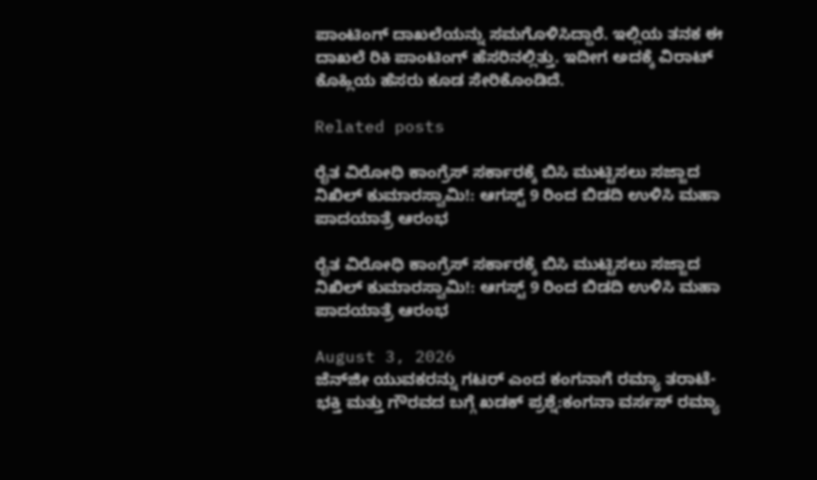ಪಾಂಟಿಂಗ್ ದಾಖಲೆಯನ್ನು ಸಮಗೊಳಿಸಿದ್ದಾರೆ. ಇಲ್ಲಿಯ ತನಕ ಈ ದಾಖಲೆ ರಿಕಿ ಪಾಂಟಿಂಗ್ ಹೆಸರಿನಲ್ಲಿತ್ತು. ಇದೀಗ ಅದಕ್ಕೆ ವಿರಾಟ್ ಕೊಹ್ಲಿಯ ಹೆಸರು ಕೂಡ ಸೇರಿಕೊಂಡಿದೆ.

Related posts

ರೈತ ವಿರೋಧಿ ಕಾಂಗ್ರೆಸ್ ಸರ್ಕಾರಕ್ಕೆ ಬಿಸಿ ಮುಟ್ಟಿಸಲು ಸಜ್ಜಾದ ನಿಖಿಲ್ ಕುಮಾರಸ್ವಾಮಿ!: ಆಗಸ್ಟ್ 9 ರಿಂದ ಬಿಡದಿ ಉಳಿಸಿ ಮಹಾ ಪಾದಯಾತ್ರೆ ಆರಂಭ

ರೈತ ವಿರೋಧಿ ಕಾಂಗ್ರೆಸ್ ಸರ್ಕಾರಕ್ಕೆ ಬಿಸಿ ಮುಟ್ಟಿಸಲು ಸಜ್ಜಾದ ನಿಖಿಲ್ ಕುಮಾರಸ್ವಾಮಿ!: ಆಗಸ್ಟ್ 9 ರಿಂದ ಬಿಡದಿ ಉಳಿಸಿ ಮಹಾ ಪಾದಯಾತ್ರೆ ಆರಂಭ

August 3, 2026
ಜೆನ್‌ಜೀ ಯುವಕರನ್ನು ಗಟರ್ ಎಂದ ಕಂಗನಾಗೆ ರಮ್ಯಾ ತರಾಟೆ-ಭಕ್ತಿ ಮತ್ತು ಗೌರವದ ಬಗ್ಗೆ ಖಡಕ್ ಪ್ರಶ್ನೆ:ಕಂಗನಾ ವರ್ಸಸ್ ರಮ್ಯಾ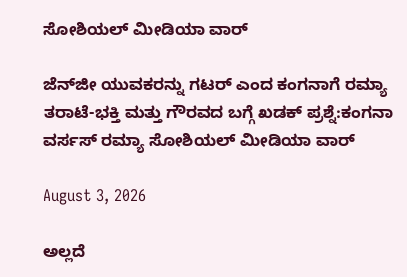ಸೋಶಿಯಲ್ ಮೀಡಿಯಾ ವಾರ್

ಜೆನ್‌ಜೀ ಯುವಕರನ್ನು ಗಟರ್ ಎಂದ ಕಂಗನಾಗೆ ರಮ್ಯಾ ತರಾಟೆ-ಭಕ್ತಿ ಮತ್ತು ಗೌರವದ ಬಗ್ಗೆ ಖಡಕ್ ಪ್ರಶ್ನೆ:ಕಂಗನಾ ವರ್ಸಸ್ ರಮ್ಯಾ ಸೋಶಿಯಲ್ ಮೀಡಿಯಾ ವಾರ್

August 3, 2026

ಅಲ್ಲದೆ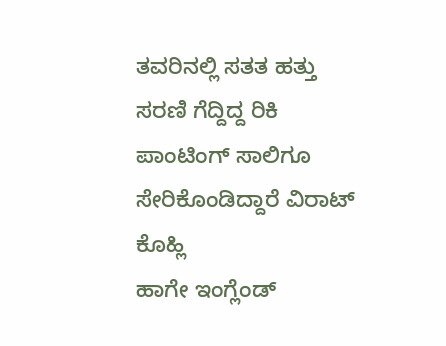ತವರಿನಲ್ಲಿ ಸತತ ಹತ್ತು ಸರಣಿ ಗೆದ್ದಿದ್ದ ರಿಕಿ ಪಾಂಟಿಂಗ್ ಸಾಲಿಗೂ ಸೇರಿಕೊಂಡಿದ್ದಾರೆ ವಿರಾಟ್ ಕೊಹ್ಲಿ
ಹಾಗೇ ಇಂಗ್ಲೆಂಡ್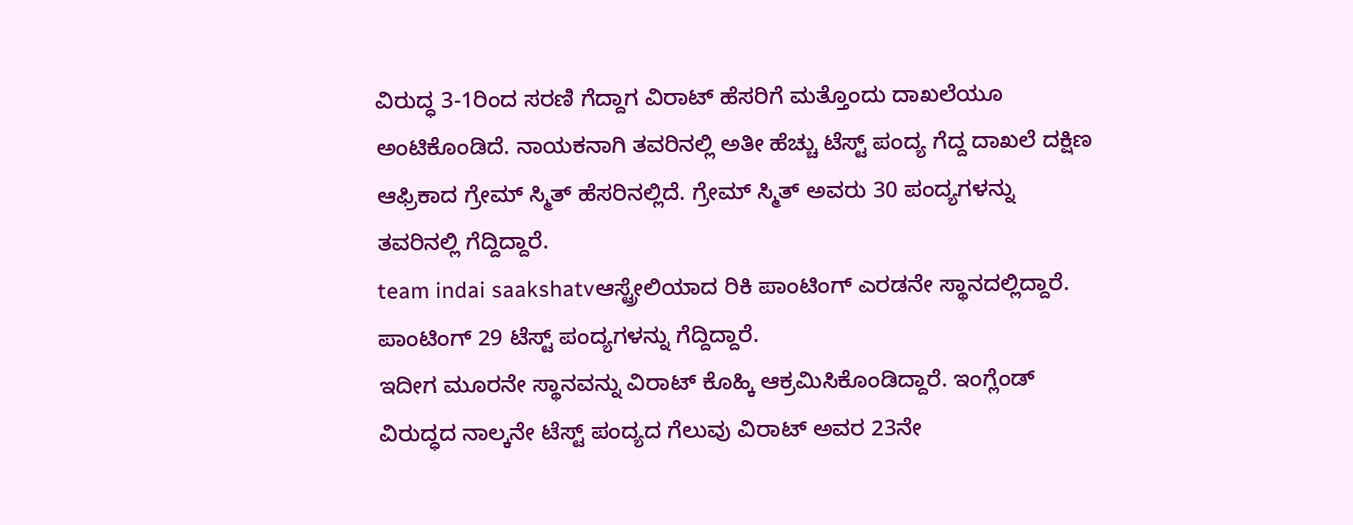ವಿರುದ್ಧ 3-1ರಿಂದ ಸರಣಿ ಗೆದ್ದಾಗ ವಿರಾಟ್ ಹೆಸರಿಗೆ ಮತ್ತೊಂದು ದಾಖಲೆಯೂ ಅಂಟಿಕೊಂಡಿದೆ. ನಾಯಕನಾಗಿ ತವರಿನಲ್ಲಿ ಅತೀ ಹೆಚ್ಚು ಟೆಸ್ಟ್ ಪಂದ್ಯ ಗೆದ್ದ ದಾಖಲೆ ದಕ್ಷಿಣ ಆಫ್ರಿಕಾದ ಗ್ರೇಮ್ ಸ್ಮಿತ್ ಹೆಸರಿನಲ್ಲಿದೆ. ಗ್ರೇಮ್ ಸ್ಮಿತ್ ಅವರು 30 ಪಂದ್ಯಗಳನ್ನು ತವರಿನಲ್ಲಿ ಗೆದ್ದಿದ್ದಾರೆ.
team indai saakshatvಆಸ್ಟ್ರೇಲಿಯಾದ ರಿಕಿ ಪಾಂಟಿಂಗ್ ಎರಡನೇ ಸ್ಥಾನದಲ್ಲಿದ್ದಾರೆ. ಪಾಂಟಿಂಗ್ 29 ಟೆಸ್ಟ್ ಪಂದ್ಯಗಳನ್ನು ಗೆದ್ದಿದ್ದಾರೆ.
ಇದೀಗ ಮೂರನೇ ಸ್ಥಾನವನ್ನು ವಿರಾಟ್ ಕೊಹ್ಕಿ ಆಕ್ರಮಿಸಿಕೊಂಡಿದ್ದಾರೆ. ಇಂಗ್ಲೆಂಡ್ ವಿರುದ್ಧದ ನಾಲ್ಕನೇ ಟೆಸ್ಟ್ ಪಂದ್ಯದ ಗೆಲುವು ವಿರಾಟ್ ಅವರ 23ನೇ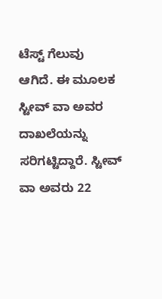ಟೆಸ್ಟ್ ಗೆಲುವು ಆಗಿದೆ. ಈ ಮೂಲಕ ಸ್ಟೀವ್ ವಾ ಅವರ ದಾಖಲೆಯನ್ನು ಸರಿಗಟ್ಟಿದ್ದಾರೆ. ಸ್ಟೀವ್ ವಾ ಅವರು 22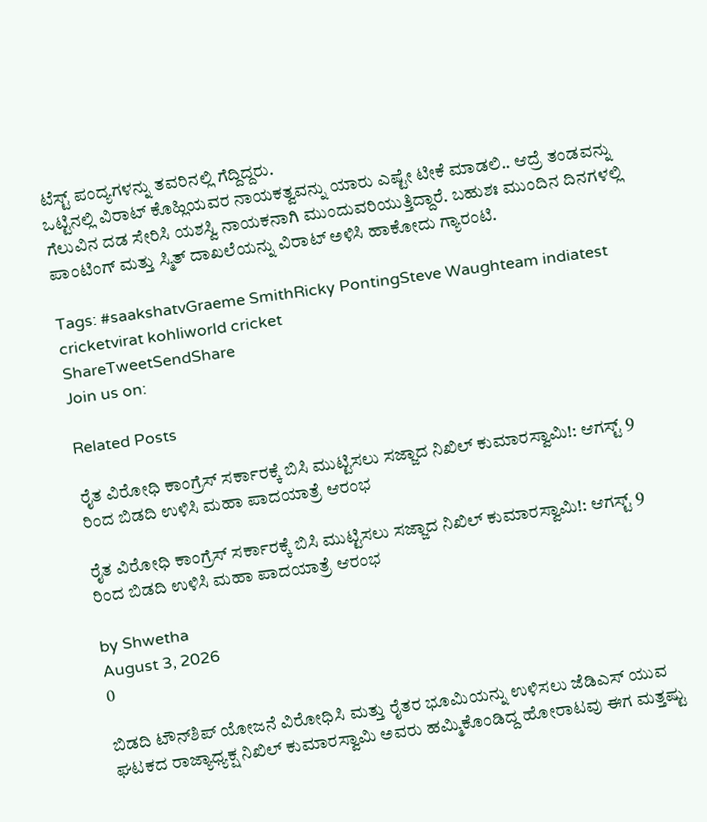ಟೆಸ್ಟ್ ಪಂದ್ಯಗಳನ್ನು ತವರಿನಲ್ಲಿ ಗೆದ್ದಿದ್ದರು.
ಒಟ್ಟಿನಲ್ಲಿ ವಿರಾಟ್ ಕೊಹ್ಲಿಯವರ ನಾಯಕತ್ವವನ್ನು ಯಾರು ಎಷ್ಟೇ ಟೀಕೆ ಮಾಡಲಿ.. ಆದ್ರೆ ತಂಡವನ್ನು ಗೆಲುವಿನ ದಡ ಸೇರಿಸಿ ಯಶಸ್ವಿ ನಾಯಕನಾಗಿ ಮುಂದುವರಿಯುತ್ತಿದ್ದಾರೆ. ಬಹುಶಃ ಮುಂದಿನ ದಿನಗಳಲ್ಲಿ ಪಾಂಟಿಂಗ್ ಮತ್ತು ಸ್ಮಿತ್ ದಾಖಲೆಯನ್ನು ವಿರಾಟ್ ಅಳಿಸಿ ಹಾಕೋದು ಗ್ಯಾರಂಟಿ.

Tags: #saakshatvGraeme SmithRicky PontingSteve Waughteam indiatest cricketvirat kohliworld cricket
ShareTweetSendShare
Join us on:

Related Posts

ರೈತ ವಿರೋಧಿ ಕಾಂಗ್ರೆಸ್ ಸರ್ಕಾರಕ್ಕೆ ಬಿಸಿ ಮುಟ್ಟಿಸಲು ಸಜ್ಜಾದ ನಿಖಿಲ್ ಕುಮಾರಸ್ವಾಮಿ!: ಆಗಸ್ಟ್ 9 ರಿಂದ ಬಿಡದಿ ಉಳಿಸಿ ಮಹಾ ಪಾದಯಾತ್ರೆ ಆರಂಭ

ರೈತ ವಿರೋಧಿ ಕಾಂಗ್ರೆಸ್ ಸರ್ಕಾರಕ್ಕೆ ಬಿಸಿ ಮುಟ್ಟಿಸಲು ಸಜ್ಜಾದ ನಿಖಿಲ್ ಕುಮಾರಸ್ವಾಮಿ!: ಆಗಸ್ಟ್ 9 ರಿಂದ ಬಿಡದಿ ಉಳಿಸಿ ಮಹಾ ಪಾದಯಾತ್ರೆ ಆರಂಭ

by Shwetha
August 3, 2026
0

ಬಿಡದಿ ಟೌನ್‌ಶಿಪ್ ಯೋಜನೆ ವಿರೋಧಿಸಿ ಮತ್ತು ರೈತರ ಭೂಮಿಯನ್ನು ಉಳಿಸಲು ಜೆಡಿಎಸ್ ಯುವ ಘಟಕದ ರಾಜ್ಯಾಧ್ಯಕ್ಷ ನಿಖಿಲ್ ಕುಮಾರಸ್ವಾಮಿ ಅವರು ಹಮ್ಮಿಕೊಂಡಿದ್ದ ಹೋರಾಟವು ಈಗ ಮತ್ತಷ್ಟು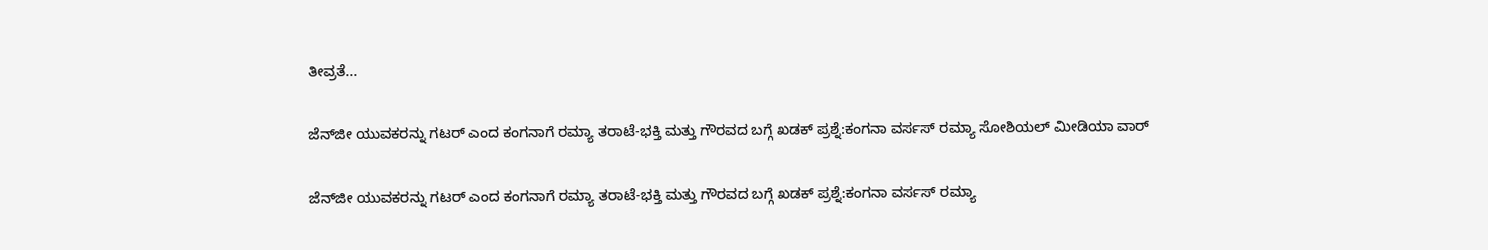ತೀವ್ರತೆ...

ಜೆನ್‌ಜೀ ಯುವಕರನ್ನು ಗಟರ್ ಎಂದ ಕಂಗನಾಗೆ ರಮ್ಯಾ ತರಾಟೆ-ಭಕ್ತಿ ಮತ್ತು ಗೌರವದ ಬಗ್ಗೆ ಖಡಕ್ ಪ್ರಶ್ನೆ:ಕಂಗನಾ ವರ್ಸಸ್ ರಮ್ಯಾ ಸೋಶಿಯಲ್ ಮೀಡಿಯಾ ವಾರ್

ಜೆನ್‌ಜೀ ಯುವಕರನ್ನು ಗಟರ್ ಎಂದ ಕಂಗನಾಗೆ ರಮ್ಯಾ ತರಾಟೆ-ಭಕ್ತಿ ಮತ್ತು ಗೌರವದ ಬಗ್ಗೆ ಖಡಕ್ ಪ್ರಶ್ನೆ:ಕಂಗನಾ ವರ್ಸಸ್ ರಮ್ಯಾ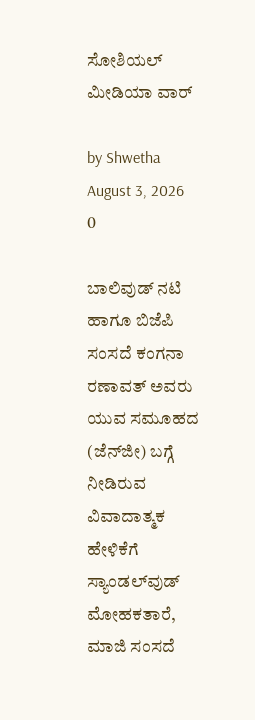ಸೋಶಿಯಲ್ ಮೀಡಿಯಾ ವಾರ್

by Shwetha
August 3, 2026
0

ಬಾಲಿವುಡ್ ನಟಿ ಹಾಗೂ ಬಿಜೆಪಿ ಸಂಸದೆ ಕಂಗನಾ ರಣಾವತ್ ಅವರು ಯುವ ಸಮೂಹದ (ಜೆನ್‌ಜೀ) ಬಗ್ಗೆ ನೀಡಿರುವ ವಿವಾದಾತ್ಮಕ ಹೇಳಿಕೆಗೆ ಸ್ಯಾಂಡಲ್‌ವುಡ್ ಮೋಹಕತಾರೆ, ಮಾಜಿ ಸಂಸದೆ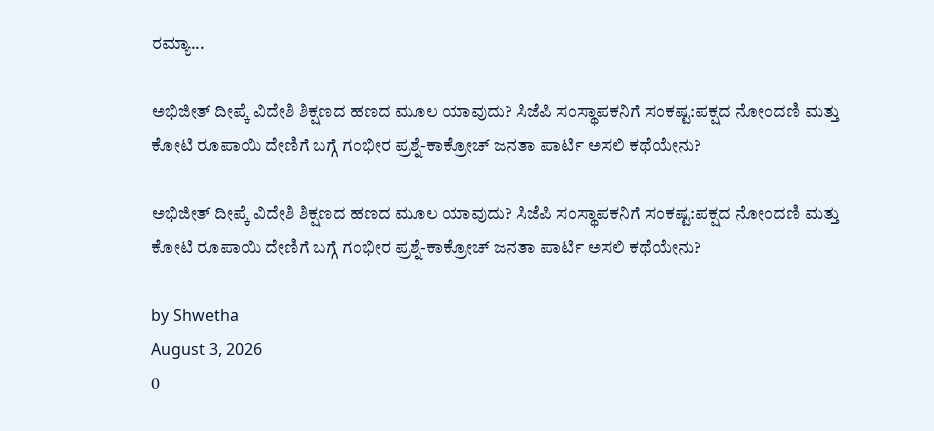ರಮ್ಯಾ...

ಅಭಿಜೀತ್ ದೀಪ್ಕೆ ವಿದೇಶಿ ಶಿಕ್ಷಣದ ಹಣದ ಮೂಲ ಯಾವುದು? ಸಿಜೆಪಿ ಸಂಸ್ಥಾಪಕನಿಗೆ ಸಂಕಷ್ಟ:ಪಕ್ಷದ ನೋಂದಣಿ ಮತ್ತು ಕೋಟಿ ರೂಪಾಯಿ ದೇಣಿಗೆ ಬಗ್ಗೆ ಗಂಭೀರ ಪ್ರಶ್ನೆ-ಕಾಕ್ರೋಚ್ ಜನತಾ ಪಾರ್ಟಿ ಅಸಲಿ ಕಥೆಯೇನು?

ಅಭಿಜೀತ್ ದೀಪ್ಕೆ ವಿದೇಶಿ ಶಿಕ್ಷಣದ ಹಣದ ಮೂಲ ಯಾವುದು? ಸಿಜೆಪಿ ಸಂಸ್ಥಾಪಕನಿಗೆ ಸಂಕಷ್ಟ:ಪಕ್ಷದ ನೋಂದಣಿ ಮತ್ತು ಕೋಟಿ ರೂಪಾಯಿ ದೇಣಿಗೆ ಬಗ್ಗೆ ಗಂಭೀರ ಪ್ರಶ್ನೆ-ಕಾಕ್ರೋಚ್ ಜನತಾ ಪಾರ್ಟಿ ಅಸಲಿ ಕಥೆಯೇನು?

by Shwetha
August 3, 2026
0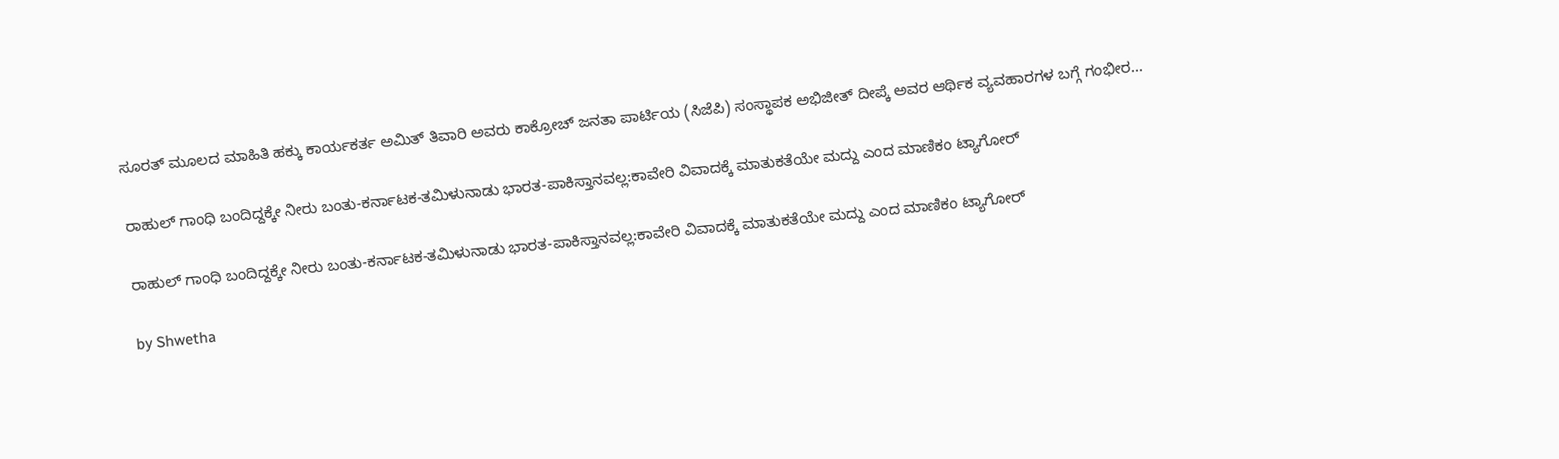ಸೂರತ್ ಮೂಲದ ಮಾಹಿತಿ ಹಕ್ಕು ಕಾರ್ಯಕರ್ತ ಅಮಿತ್ ತಿವಾರಿ ಅವರು ಕಾಕ್ರೋಚ್ ಜನತಾ ಪಾರ್ಟಿಯ (ಸಿಜೆಪಿ) ಸಂಸ್ಥಾಪಕ ಅಭಿಜೀತ್ ದೀಪ್ಕೆ ಅವರ ಆರ್ಥಿಕ ವ್ಯವಹಾರಗಳ ಬಗ್ಗೆ ಗಂಭೀರ...

ರಾಹುಲ್ ಗಾಂಧಿ ಬಂದಿದ್ದಕ್ಕೇ ನೀರು ಬಂತು-ಕರ್ನಾಟಕ-ತಮಿಳುನಾಡು ಭಾರತ-ಪಾಕಿಸ್ತಾನವಲ್ಲ:ಕಾವೇರಿ ವಿವಾದಕ್ಕೆ ಮಾತುಕತೆಯೇ ಮದ್ದು ಎಂದ ಮಾಣಿಕಂ ಟ್ಯಾಗೋರ್

ರಾಹುಲ್ ಗಾಂಧಿ ಬಂದಿದ್ದಕ್ಕೇ ನೀರು ಬಂತು-ಕರ್ನಾಟಕ-ತಮಿಳುನಾಡು ಭಾರತ-ಪಾಕಿಸ್ತಾನವಲ್ಲ:ಕಾವೇರಿ ವಿವಾದಕ್ಕೆ ಮಾತುಕತೆಯೇ ಮದ್ದು ಎಂದ ಮಾಣಿಕಂ ಟ್ಯಾಗೋರ್

by Shwetha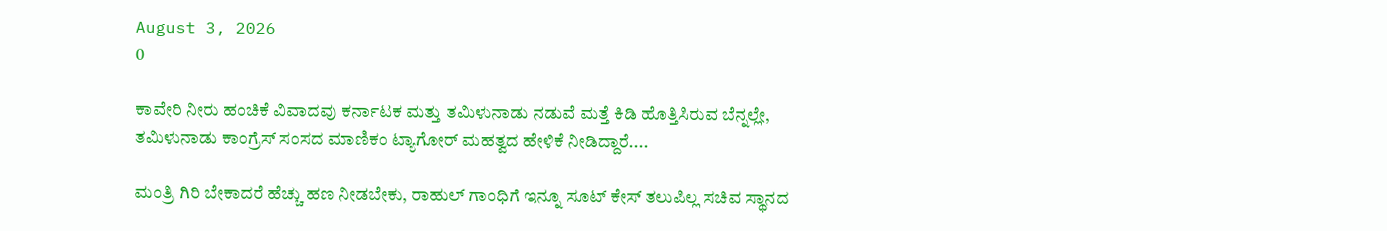August 3, 2026
0

ಕಾವೇರಿ ನೀರು ಹಂಚಿಕೆ ವಿವಾದವು ಕರ್ನಾಟಕ ಮತ್ತು ತಮಿಳುನಾಡು ನಡುವೆ ಮತ್ತೆ ಕಿಡಿ ಹೊತ್ತಿಸಿರುವ ಬೆನ್ನಲ್ಲೇ, ತಮಿಳುನಾಡು ಕಾಂಗ್ರೆಸ್ ಸಂಸದ ಮಾಣಿಕಂ ಟ್ಯಾಗೋರ್ ಮಹತ್ವದ ಹೇಳಿಕೆ ನೀಡಿದ್ದಾರೆ....

ಮಂತ್ರಿ ಗಿರಿ ಬೇಕಾದರೆ ಹೆಚ್ಚು ಹಣ ನೀಡಬೇಕು, ರಾಹುಲ್ ಗಾಂಧಿಗೆ ಇನ್ನೂ ಸೂಟ್ ಕೇಸ್ ತಲುಪಿಲ್ಲ ಸಚಿವ ಸ್ಥಾನದ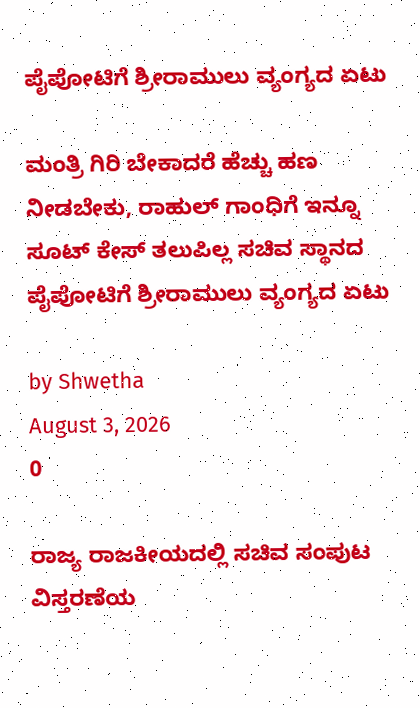ಪೈಪೋಟಿಗೆ ಶ್ರೀರಾಮುಲು ವ್ಯಂಗ್ಯದ ಏಟು

ಮಂತ್ರಿ ಗಿರಿ ಬೇಕಾದರೆ ಹೆಚ್ಚು ಹಣ ನೀಡಬೇಕು, ರಾಹುಲ್ ಗಾಂಧಿಗೆ ಇನ್ನೂ ಸೂಟ್ ಕೇಸ್ ತಲುಪಿಲ್ಲ ಸಚಿವ ಸ್ಥಾನದ ಪೈಪೋಟಿಗೆ ಶ್ರೀರಾಮುಲು ವ್ಯಂಗ್ಯದ ಏಟು

by Shwetha
August 3, 2026
0

ರಾಜ್ಯ ರಾಜಕೀಯದಲ್ಲಿ ಸಚಿವ ಸಂಪುಟ ವಿಸ್ತರಣೆಯ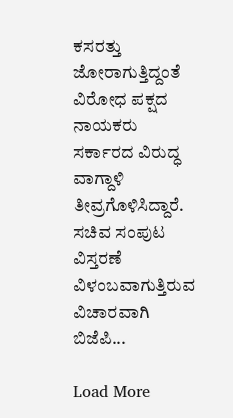ಕಸರತ್ತು ಜೋರಾಗುತ್ತಿದ್ದಂತೆ ವಿರೋಧ ಪಕ್ಷದ ನಾಯಕರು ಸರ್ಕಾರದ ವಿರುದ್ಧ ವಾಗ್ದಾಳಿ ತೀವ್ರಗೊಳಿಸಿದ್ದಾರೆ. ಸಚಿವ ಸಂಪುಟ ವಿಸ್ತರಣೆ ವಿಳಂಬವಾಗುತ್ತಿರುವ ವಿಚಾರವಾಗಿ ಬಿಜೆಪಿ...

Load More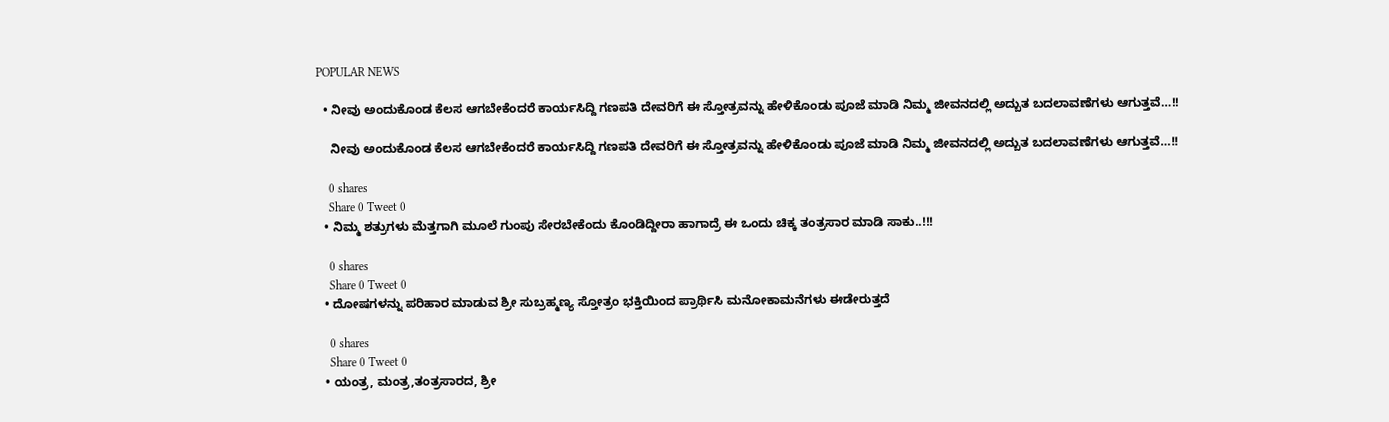POPULAR NEWS

  • ನೀವು ಅಂದುಕೊಂಡ ಕೆಲಸ ಆಗಬೇಕೆಂದರೆ ಕಾರ್ಯಸಿದ್ದಿ ಗಣಪತಿ ದೇವರಿಗೆ ಈ ಸ್ತೋತ್ರವನ್ನು ಹೇಳಿಕೊಂಡು ಪೂಜೆ ಮಾಡಿ ನಿಮ್ಮ ಜೀವನದಲ್ಲಿ ಅದ್ಬುತ ಬದಲಾವಣೆಗಳು ಆಗುತ್ತವೆ…!!

    ನೀವು ಅಂದುಕೊಂಡ ಕೆಲಸ ಆಗಬೇಕೆಂದರೆ ಕಾರ್ಯಸಿದ್ದಿ ಗಣಪತಿ ದೇವರಿಗೆ ಈ ಸ್ತೋತ್ರವನ್ನು ಹೇಳಿಕೊಂಡು ಪೂಜೆ ಮಾಡಿ ನಿಮ್ಮ ಜೀವನದಲ್ಲಿ ಅದ್ಬುತ ಬದಲಾವಣೆಗಳು ಆಗುತ್ತವೆ…!!

    0 shares
    Share 0 Tweet 0
  • ನಿಮ್ಮ ಶತ್ರುಗಳು ಮೆತ್ತಗಾಗಿ ಮೂಲೆ ಗುಂಪು ಸೇರಬೇಕೆಂದು ಕೊಂಡಿದ್ದೀರಾ ಹಾಗಾದ್ರೆ ಈ ಒಂದು ಚಿಕ್ಕ ತಂತ್ರಸಾರ ಮಾಡಿ ಸಾಕು..!!!

    0 shares
    Share 0 Tweet 0
  • ದೋಷಗಳನ್ನು ಪರಿಹಾರ ಮಾಡುವ ಶ್ರೀ ಸುಬ್ರಹ್ಮಣ್ಯ ಸ್ತೋತ್ರಂ ಭಕ್ತಿಯಿಂದ ಪ್ರಾರ್ಥಿಸಿ ಮನೋಕಾಮನೆಗಳು ಈಡೇರುತ್ತದೆ

    0 shares
    Share 0 Tweet 0
  • ಯಂತ್ರ, ಮಂತ್ರ,ತಂತ್ರಸಾರದ, ಶ್ರೀ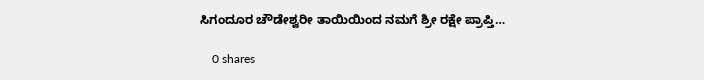ಸಿಗಂದೂರ ಚೌಡೇಶ್ವರೀ ತಾಯಿಯಿಂದ ನಮಗೆ ಶ್ರೀ ರಕ್ಷೇ ಪ್ರಾಪ್ತಿ…

    0 shares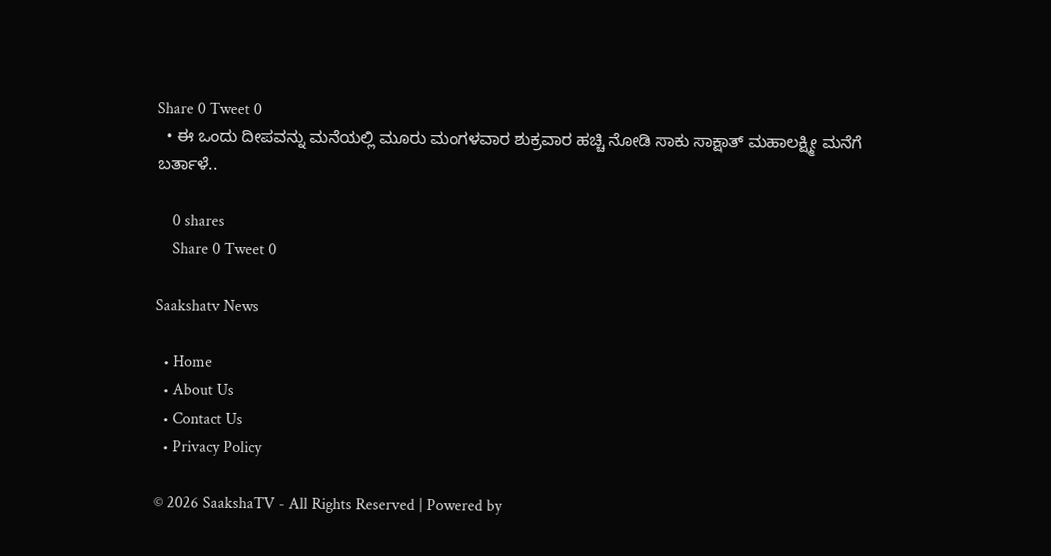Share 0 Tweet 0
  • ಈ ಒಂದು ದೀಪವನ್ನು ಮನೆಯಲ್ಲಿ ಮೂರು ಮಂಗಳವಾರ ಶುಕ್ರವಾರ ಹಚ್ಚಿ ನೋಡಿ ಸಾಕು ಸಾಕ್ಷಾತ್ ಮಹಾಲಕ್ಷ್ಮೀ ಮನೆಗೆ ಬರ್ತಾಳೆ..

    0 shares
    Share 0 Tweet 0

Saakshatv News

  • Home
  • About Us
  • Contact Us
  • Privacy Policy

© 2026 SaakshaTV - All Rights Reserved | Powered by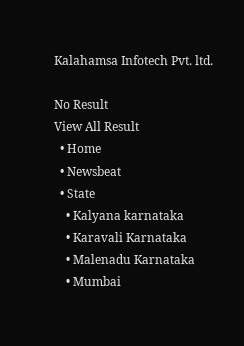Kalahamsa Infotech Pvt. ltd.

No Result
View All Result
  • Home
  • Newsbeat
  • State
    • Kalyana karnataka
    • Karavali Karnataka
    • Malenadu Karnataka
    • Mumbai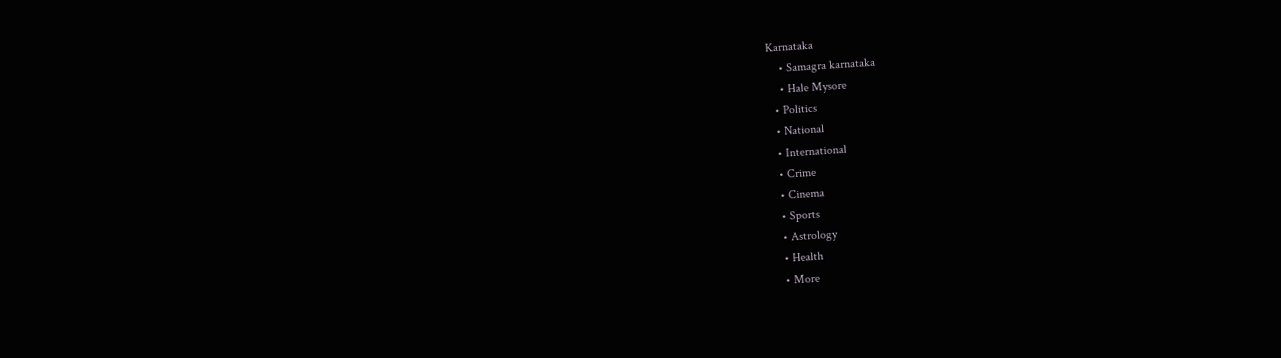Karnataka
    • Samagra karnataka
    • Hale Mysore
  • Politics
  • National
  • International
  • Crime
  • Cinema
  • Sports
  • Astrology
  • Health
  • More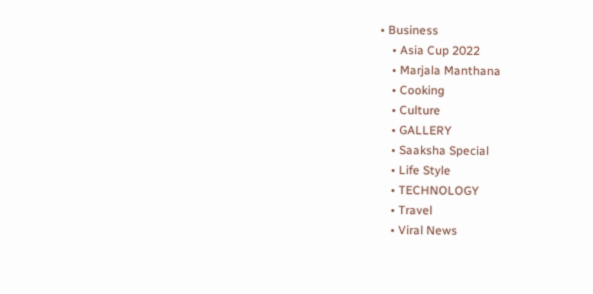• Business
    • Asia Cup 2022
    • Marjala Manthana
    • Cooking
    • Culture
    • GALLERY
    • Saaksha Special
    • Life Style
    • TECHNOLOGY
    • Travel
    • Viral News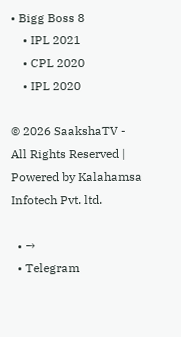• Bigg Boss 8
    • IPL 2021
    • CPL 2020
    • IPL 2020

© 2026 SaakshaTV - All Rights Reserved | Powered by Kalahamsa Infotech Pvt. ltd.

  • →
  • Telegram